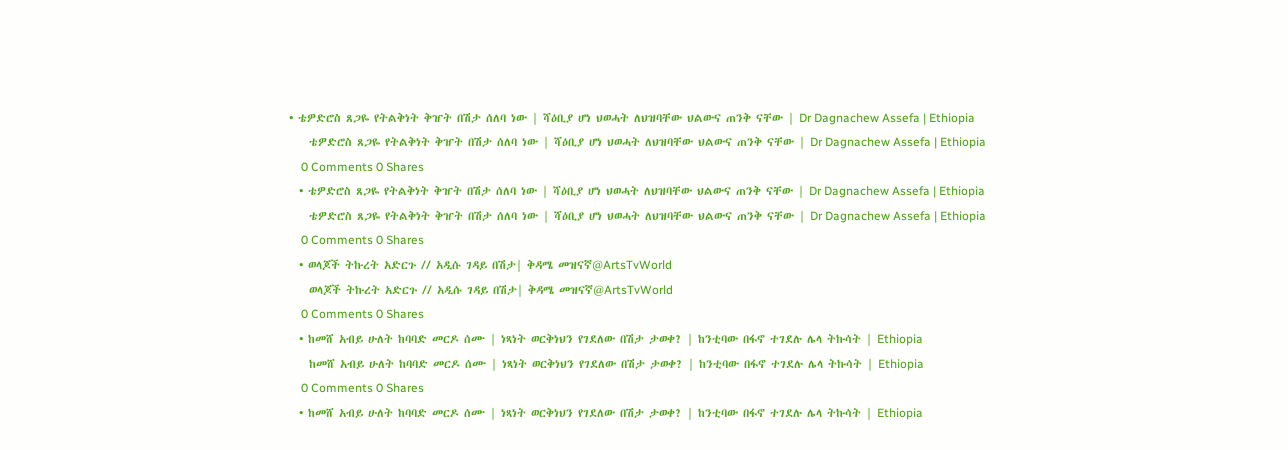• ቴዎድሮስ ጸጋዬ የትልቅነት ቅዠት በሽታ ሰለባ ነው | ሻዕቢያ ሆነ ህወሓት ለህዝባቸው ህልውና ጠንቅ ናቸው | Dr Dagnachew Assefa | Ethiopia
    ቴዎድሮስ ጸጋዬ የትልቅነት ቅዠት በሽታ ሰለባ ነው | ሻዕቢያ ሆነ ህወሓት ለህዝባቸው ህልውና ጠንቅ ናቸው | Dr Dagnachew Assefa | Ethiopia
    0 Comments 0 Shares
  • ቴዎድሮስ ጸጋዬ የትልቅነት ቅዠት በሽታ ሰለባ ነው | ሻዕቢያ ሆነ ህወሓት ለህዝባቸው ህልውና ጠንቅ ናቸው | Dr Dagnachew Assefa | Ethiopia
    ቴዎድሮስ ጸጋዬ የትልቅነት ቅዠት በሽታ ሰለባ ነው | ሻዕቢያ ሆነ ህወሓት ለህዝባቸው ህልውና ጠንቅ ናቸው | Dr Dagnachew Assefa | Ethiopia
    0 Comments 0 Shares
  • ወላጆች ትኩረት አድርጉ // አዲሱ ገዳይ በሽታ| ቅዳሜ መዝናኛ@ArtsTvWorld
    ወላጆች ትኩረት አድርጉ // አዲሱ ገዳይ በሽታ| ቅዳሜ መዝናኛ@ArtsTvWorld
    0 Comments 0 Shares
  • ከመሸ አብይ ሁለት ከባባድ መርዶ ሰሙ | ነጻነት ወርቅነህን የገደለው በሽታ ታወቀ? | ከንቲባው በፋኖ ተገደሉ ሌላ ትኩሳት | Ethiopia
    ከመሸ አብይ ሁለት ከባባድ መርዶ ሰሙ | ነጻነት ወርቅነህን የገደለው በሽታ ታወቀ? | ከንቲባው በፋኖ ተገደሉ ሌላ ትኩሳት | Ethiopia
    0 Comments 0 Shares
  • ከመሸ አብይ ሁለት ከባባድ መርዶ ሰሙ | ነጻነት ወርቅነህን የገደለው በሽታ ታወቀ? | ከንቲባው በፋኖ ተገደሉ ሌላ ትኩሳት | Ethiopia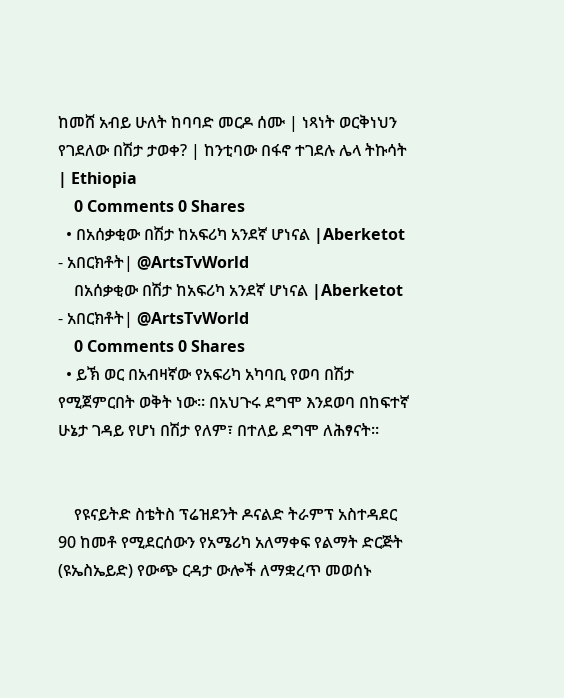ከመሸ አብይ ሁለት ከባባድ መርዶ ሰሙ | ነጻነት ወርቅነህን የገደለው በሽታ ታወቀ? | ከንቲባው በፋኖ ተገደሉ ሌላ ትኩሳት | Ethiopia
    0 Comments 0 Shares
  • በአሰቃቂው በሽታ ከአፍሪካ አንደኛ ሆነናል |Aberketot - አበርክቶት| @ArtsTvWorld
    በአሰቃቂው በሽታ ከአፍሪካ አንደኛ ሆነናል |Aberketot - አበርክቶት| @ArtsTvWorld
    0 Comments 0 Shares
  • ይኽ ወር በአብዛኛው የአፍሪካ አካባቢ የወባ በሽታ የሚጀምርበት ወቅት ነው። በአህጉሩ ደግሞ እንደወባ በከፍተኛ ሁኔታ ገዳይ የሆነ በሽታ የለም፣ በተለይ ደግሞ ለሕፃናት።


    የዩናይትድ ስቴትስ ፕሬዝደንት ዶናልድ ትራምፕ አስተዳደር 90 ከመቶ የሚደርሰውን የአሜሪካ አለማቀፍ የልማት ድርጅት (ዩኤስኤይድ) የውጭ ርዳታ ውሎች ለማቋረጥ መወሰኑ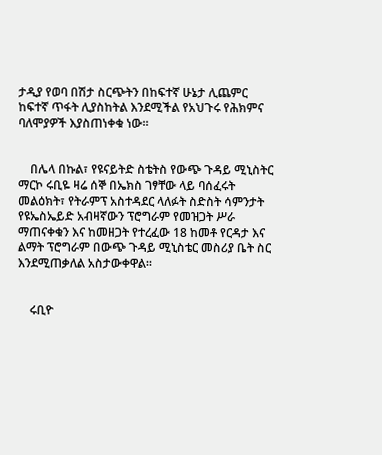ታዲያ የወባ በሽታ ስርጭትን በከፍተኛ ሁኔታ ሊጨምር ከፍተኛ ጥፋት ሊያስከትል እንደሚችል የአህጉሩ የሕክምና ባለሞያዎች እያስጠነቀቁ ነው።


    በሌላ በኩል፣ የዩናይትድ ስቴትስ የውጭ ጉዳይ ሚኒስትር ማርኮ ሩቢዬ ዛሬ ሰኞ በኤክስ ገፃቸው ላይ ባሰፈሩት መልዕክት፣ የትራምፕ አስተዳደር ላለፉት ስድስት ሳምንታት የዩኤስኤይድ አብዛኛውን ፕሮግራም የመዝጋት ሥራ ማጠናቀቁን እና ከመዘጋት የተረፈው 18 ከመቶ የርዳታ እና ልማት ፕሮግራም በውጭ ጉዳይ ሚኒስቴር መስሪያ ቤት ስር እንደሚጠቃለል አስታውቀዋል።


    ሩቢዮ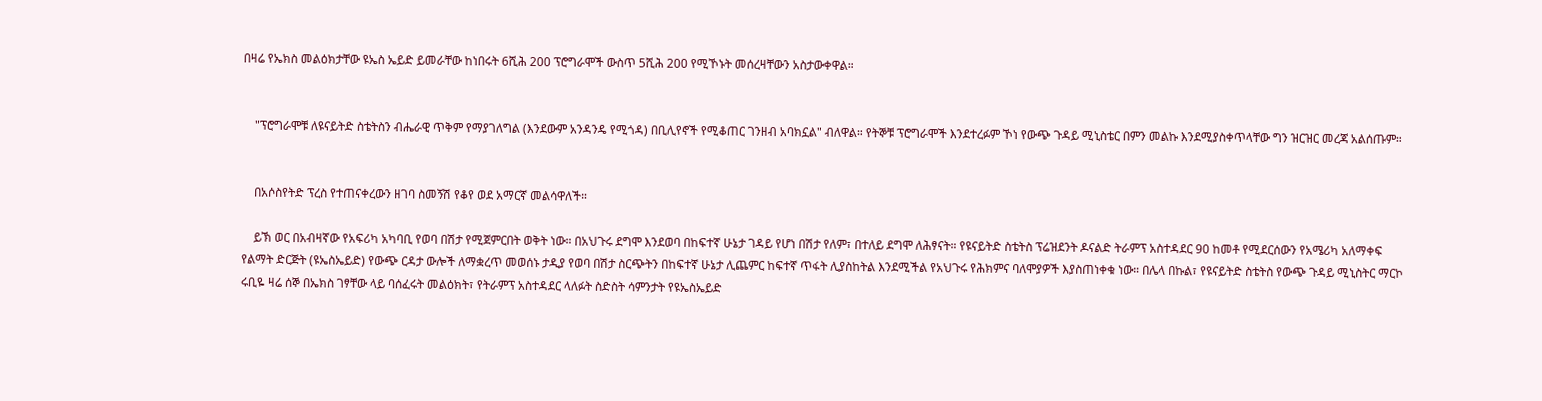በዛሬ የኤክስ መልዕክታቸው ዩኤስ ኤይድ ይመራቸው ከነበሩት 6ሺሕ 200 ፕሮግራሞች ውስጥ 5ሺሕ 200 የሚኾኑት መሰረዛቸውን አስታውቀዋል።


    "ፕሮግራሞቹ ለዩናይትድ ስቴትስን ብሔራዊ ጥቅም የማያገለግል (እንደውም አንዳንዴ የሚጎዳ) በቢሊየኖች የሚቆጠር ገንዘብ አባክኗል" ብለዋል። የትኞቹ ፕሮግራሞች እንደተረፉም ኾነ የውጭ ጉዳይ ሚኒስቴር በምን መልኩ እንደሚያስቀጥላቸው ግን ዝርዝር መረጃ አልሰጡም።


    በአሶስየትድ ፕረስ የተጠናቀረውን ዘገባ ስመኝሽ የቆየ ወደ አማርኛ መልሳዋለች።

    ይኽ ወር በአብዛኛው የአፍሪካ አካባቢ የወባ በሽታ የሚጀምርበት ወቅት ነው። በአህጉሩ ደግሞ እንደወባ በከፍተኛ ሁኔታ ገዳይ የሆነ በሽታ የለም፣ በተለይ ደግሞ ለሕፃናት። የዩናይትድ ስቴትስ ፕሬዝደንት ዶናልድ ትራምፕ አስተዳደር 90 ከመቶ የሚደርሰውን የአሜሪካ አለማቀፍ የልማት ድርጅት (ዩኤስኤይድ) የውጭ ርዳታ ውሎች ለማቋረጥ መወሰኑ ታዲያ የወባ በሽታ ስርጭትን በከፍተኛ ሁኔታ ሊጨምር ከፍተኛ ጥፋት ሊያስከትል እንደሚችል የአህጉሩ የሕክምና ባለሞያዎች እያስጠነቀቁ ነው። በሌላ በኩል፣ የዩናይትድ ስቴትስ የውጭ ጉዳይ ሚኒስትር ማርኮ ሩቢዬ ዛሬ ሰኞ በኤክስ ገፃቸው ላይ ባሰፈሩት መልዕክት፣ የትራምፕ አስተዳደር ላለፉት ስድስት ሳምንታት የዩኤስኤይድ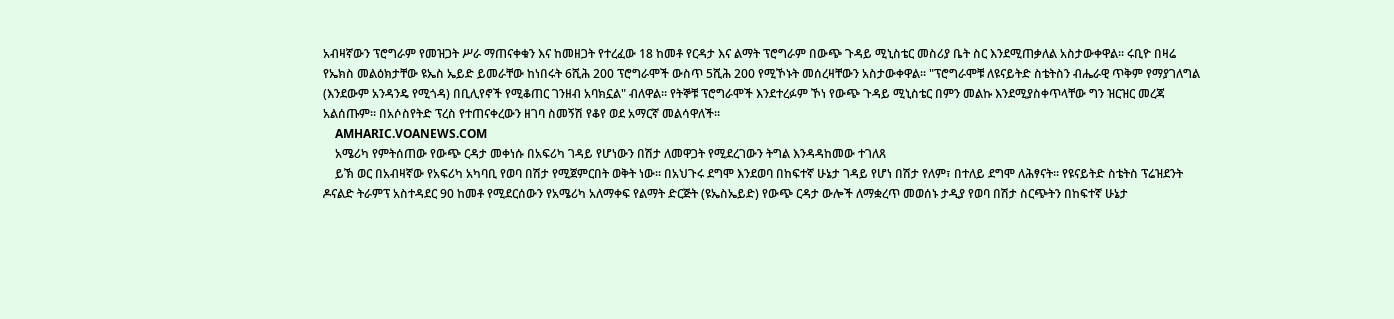አብዛኛውን ፕሮግራም የመዝጋት ሥራ ማጠናቀቁን እና ከመዘጋት የተረፈው 18 ከመቶ የርዳታ እና ልማት ፕሮግራም በውጭ ጉዳይ ሚኒስቴር መስሪያ ቤት ስር እንደሚጠቃለል አስታውቀዋል። ሩቢዮ በዛሬ የኤክስ መልዕክታቸው ዩኤስ ኤይድ ይመራቸው ከነበሩት 6ሺሕ 200 ፕሮግራሞች ውስጥ 5ሺሕ 200 የሚኾኑት መሰረዛቸውን አስታውቀዋል። "ፕሮግራሞቹ ለዩናይትድ ስቴትስን ብሔራዊ ጥቅም የማያገለግል (እንደውም አንዳንዴ የሚጎዳ) በቢሊየኖች የሚቆጠር ገንዘብ አባክኗል" ብለዋል። የትኞቹ ፕሮግራሞች እንደተረፉም ኾነ የውጭ ጉዳይ ሚኒስቴር በምን መልኩ እንደሚያስቀጥላቸው ግን ዝርዝር መረጃ አልሰጡም። በአሶስየትድ ፕረስ የተጠናቀረውን ዘገባ ስመኝሽ የቆየ ወደ አማርኛ መልሳዋለች።
    AMHARIC.VOANEWS.COM
    አሜሪካ የምትሰጠው የውጭ ርዳታ መቀነሱ በአፍሪካ ገዳይ የሆነውን በሽታ ለመዋጋት የሚደረገውን ትግል እንዳዳከመው ተገለጸ
    ይኽ ወር በአብዛኛው የአፍሪካ አካባቢ የወባ በሽታ የሚጀምርበት ወቅት ነው። በአህጉሩ ደግሞ እንደወባ በከፍተኛ ሁኔታ ገዳይ የሆነ በሽታ የለም፣ በተለይ ደግሞ ለሕፃናት። የዩናይትድ ስቴትስ ፕሬዝደንት ዶናልድ ትራምፕ አስተዳደር 90 ከመቶ የሚደርሰውን የአሜሪካ አለማቀፍ የልማት ድርጅት (ዩኤስኤይድ) የውጭ ርዳታ ውሎች ለማቋረጥ መወሰኑ ታዲያ የወባ በሽታ ስርጭትን በከፍተኛ ሁኔታ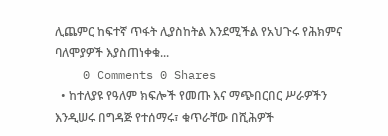ሊጨምር ከፍተኛ ጥፋት ሊያስከትል እንደሚችል የአህጉሩ የሕክምና ባለሞያዎች እያስጠነቀቁ...
    0 Comments 0 Shares
  • ከተለያዩ የዓለም ክፍሎች የመጡ እና ማጭበርበር ሥራዎችን እንዲሠሩ በግዳጅ የተሰማሩ፣ ቁጥራቸው በሺሕዎች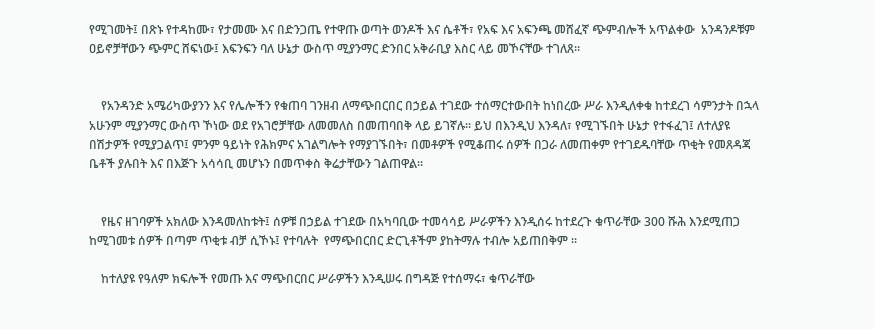የሚገመት፤ በጽኑ የተዳከሙ፣ የታመሙ እና በድንጋጤ የተዋጡ ወጣት ወንዶች እና ሴቶች፣ የአፍ እና አፍንጫ መሸፈኛ ጭምብሎች አጥልቀው  አንዳንዶቹም ዐይኖቻቸውን ጭምር ሸፍነው፤ እፍንፍን ባለ ሁኔታ ውስጥ ሚያንማር ድንበር አቅራቢያ እስር ላይ መኾናቸው ተገለጸ።


    የአንዳንድ አሜሪካውያንን እና የሌሎችን የቁጠባ ገንዘብ ለማጭበርበር በኃይል ተገደው ተሰማርተውበት ከነበረው ሥራ እንዲለቀቁ ከተደረገ ሳምንታት በኋላ አሁንም ሚያንማር ውስጥ ኾነው ወደ የአገሮቻቸው ለመመለስ በመጠባበቅ ላይ ይገኛሉ። ይህ በእንዲህ እንዳለ፣ የሚገኙበት ሁኔታ የተፋፈገ፤ ለተለያዩ በሽታዎች የሚያጋልጥ፤ ምንም ዓይነት የሕክምና አገልግሎት የማያገኙበት፣ በመቶዎች የሚቆጠሩ ሰዎች በጋራ ለመጠቀም የተገደዱባቸው ጥቂት የመጸዳጃ ቤቶች ያሉበት እና በእጅጉ አሳሳቢ መሆኑን በመጥቀስ ቅሬታቸውን ገልጠዋል።


    የዜና ዘገባዎች አክለው እንዳመለከቱት፤ ሰዎቹ በኃይል ተገደው በአካባቢው ተመሳሳይ ሥራዎችን እንዲሰሩ ከተደረጉ ቁጥራቸው 300 ሹሕ እንደሚጠጋ ከሚገመቱ ሰዎች በጣም ጥቂቱ ብቻ ሲኾኑ፤ የተባሉት  የማጭበርበር ድርጊቶችም ያከትማሉ ተብሎ አይጠበቅም ።

    ከተለያዩ የዓለም ክፍሎች የመጡ እና ማጭበርበር ሥራዎችን እንዲሠሩ በግዳጅ የተሰማሩ፣ ቁጥራቸው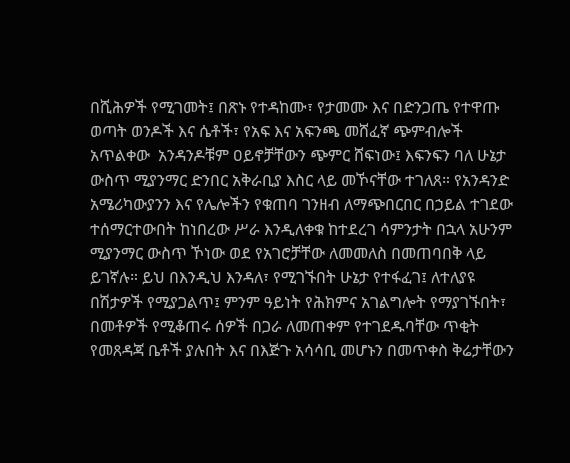በሺሕዎች የሚገመት፤ በጽኑ የተዳከሙ፣ የታመሙ እና በድንጋጤ የተዋጡ ወጣት ወንዶች እና ሴቶች፣ የአፍ እና አፍንጫ መሸፈኛ ጭምብሎች አጥልቀው  አንዳንዶቹም ዐይኖቻቸውን ጭምር ሸፍነው፤ እፍንፍን ባለ ሁኔታ ውስጥ ሚያንማር ድንበር አቅራቢያ እስር ላይ መኾናቸው ተገለጸ። የአንዳንድ አሜሪካውያንን እና የሌሎችን የቁጠባ ገንዘብ ለማጭበርበር በኃይል ተገደው ተሰማርተውበት ከነበረው ሥራ እንዲለቀቁ ከተደረገ ሳምንታት በኋላ አሁንም ሚያንማር ውስጥ ኾነው ወደ የአገሮቻቸው ለመመለስ በመጠባበቅ ላይ ይገኛሉ። ይህ በእንዲህ እንዳለ፣ የሚገኙበት ሁኔታ የተፋፈገ፤ ለተለያዩ በሽታዎች የሚያጋልጥ፤ ምንም ዓይነት የሕክምና አገልግሎት የማያገኙበት፣ በመቶዎች የሚቆጠሩ ሰዎች በጋራ ለመጠቀም የተገደዱባቸው ጥቂት የመጸዳጃ ቤቶች ያሉበት እና በእጅጉ አሳሳቢ መሆኑን በመጥቀስ ቅሬታቸውን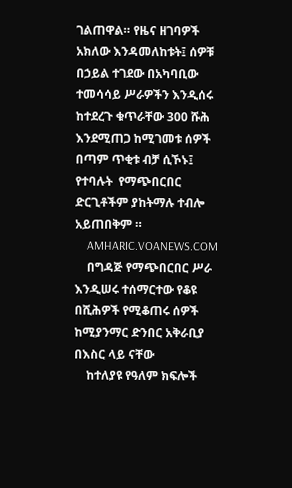ገልጠዋል። የዜና ዘገባዎች አክለው እንዳመለከቱት፤ ሰዎቹ በኃይል ተገደው በአካባቢው ተመሳሳይ ሥራዎችን እንዲሰሩ ከተደረጉ ቁጥራቸው 300 ሹሕ እንደሚጠጋ ከሚገመቱ ሰዎች በጣም ጥቂቱ ብቻ ሲኾኑ፤ የተባሉት  የማጭበርበር ድርጊቶችም ያከትማሉ ተብሎ አይጠበቅም ።
    AMHARIC.VOANEWS.COM
    በግዳጅ የማጭበርበር ሥራ እንዲሠሩ ተሰማርተው የቆዩ በሺሕዎች የሚቆጠሩ ሰዎች ከሚያንማር ድንበር አቅራቢያ በእስር ላይ ናቸው
    ከተለያዩ የዓለም ክፍሎች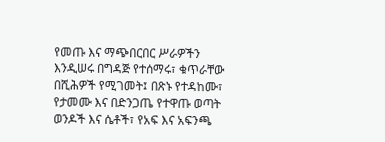የመጡ እና ማጭበርበር ሥራዎችን እንዲሠሩ በግዳጅ የተሰማሩ፣ ቁጥራቸው በሺሕዎች የሚገመት፤ በጽኑ የተዳከሙ፣ የታመሙ እና በድንጋጤ የተዋጡ ወጣት ወንዶች እና ሴቶች፣ የአፍ እና አፍንጫ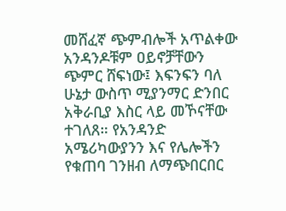መሸፈኛ ጭምብሎች አጥልቀው አንዳንዶቹም ዐይኖቻቸውን ጭምር ሸፍነው፤ እፍንፍን ባለ ሁኔታ ውስጥ ሚያንማር ድንበር አቅራቢያ እስር ላይ መኾናቸው ተገለጸ። የአንዳንድ አሜሪካውያንን እና የሌሎችን የቁጠባ ገንዘብ ለማጭበርበር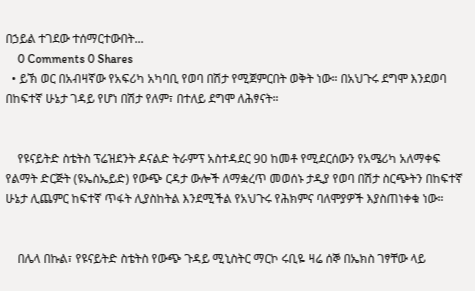በኃይል ተገደው ተሰማርተውበት...
    0 Comments 0 Shares
  • ይኽ ወር በአብዛኛው የአፍሪካ አካባቢ የወባ በሽታ የሚጀምርበት ወቅት ነው። በአህጉሩ ደግሞ እንደወባ በከፍተኛ ሁኔታ ገዳይ የሆነ በሽታ የለም፣ በተለይ ደግሞ ለሕፃናት።


    የዩናይትድ ስቴትስ ፕሬዝደንት ዶናልድ ትራምፕ አስተዳደር 90 ከመቶ የሚደርሰውን የአሜሪካ አለማቀፍ የልማት ድርጅት (ዩኤስኤይድ) የውጭ ርዳታ ውሎች ለማቋረጥ መወሰኑ ታዲያ የወባ በሽታ ስርጭትን በከፍተኛ ሁኔታ ሊጨምር ከፍተኛ ጥፋት ሊያስከትል እንደሚችል የአህጉሩ የሕክምና ባለሞያዎች እያስጠነቀቁ ነው።


    በሌላ በኩል፣ የዩናይትድ ስቴትስ የውጭ ጉዳይ ሚኒስትር ማርኮ ሩቢዬ ዛሬ ሰኞ በኤክስ ገፃቸው ላይ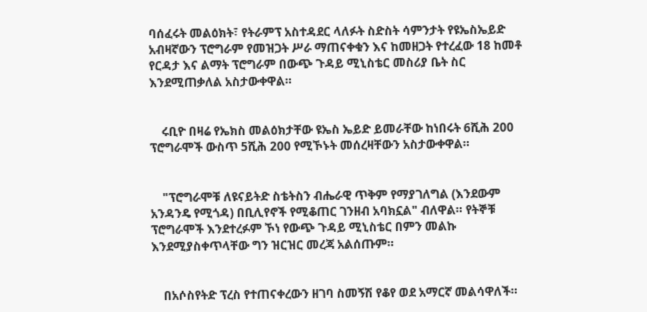ባሰፈሩት መልዕክት፣ የትራምፕ አስተዳደር ላለፉት ስድስት ሳምንታት የዩኤስኤይድ አብዛኛውን ፕሮግራም የመዝጋት ሥራ ማጠናቀቁን እና ከመዘጋት የተረፈው 18 ከመቶ የርዳታ እና ልማት ፕሮግራም በውጭ ጉዳይ ሚኒስቴር መስሪያ ቤት ስር እንደሚጠቃለል አስታውቀዋል።


    ሩቢዮ በዛሬ የኤክስ መልዕክታቸው ዩኤስ ኤይድ ይመራቸው ከነበሩት 6ሺሕ 200 ፕሮግራሞች ውስጥ 5ሺሕ 200 የሚኾኑት መሰረዛቸውን አስታውቀዋል።


    "ፕሮግራሞቹ ለዩናይትድ ስቴትስን ብሔራዊ ጥቅም የማያገለግል (እንደውም አንዳንዴ የሚጎዳ) በቢሊየኖች የሚቆጠር ገንዘብ አባክኗል" ብለዋል። የትኞቹ ፕሮግራሞች እንደተረፉም ኾነ የውጭ ጉዳይ ሚኒስቴር በምን መልኩ እንደሚያስቀጥላቸው ግን ዝርዝር መረጃ አልሰጡም።


    በአሶስየትድ ፕረስ የተጠናቀረውን ዘገባ ስመኝሽ የቆየ ወደ አማርኛ መልሳዋለች።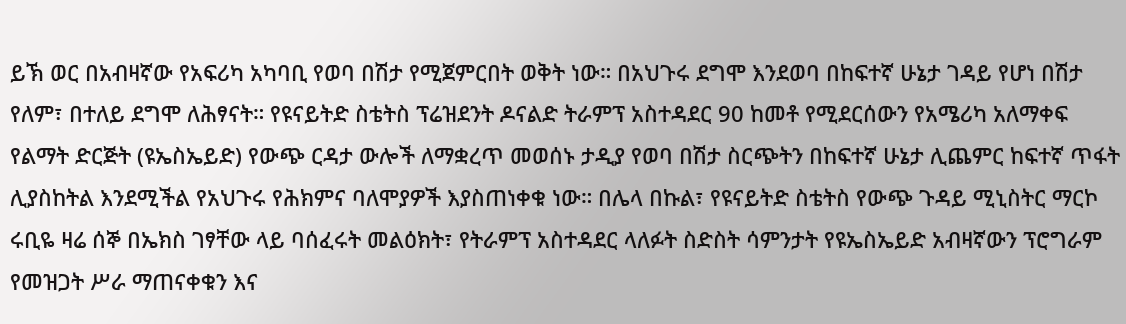ይኽ ወር በአብዛኛው የአፍሪካ አካባቢ የወባ በሽታ የሚጀምርበት ወቅት ነው። በአህጉሩ ደግሞ እንደወባ በከፍተኛ ሁኔታ ገዳይ የሆነ በሽታ የለም፣ በተለይ ደግሞ ለሕፃናት። የዩናይትድ ስቴትስ ፕሬዝደንት ዶናልድ ትራምፕ አስተዳደር 90 ከመቶ የሚደርሰውን የአሜሪካ አለማቀፍ የልማት ድርጅት (ዩኤስኤይድ) የውጭ ርዳታ ውሎች ለማቋረጥ መወሰኑ ታዲያ የወባ በሽታ ስርጭትን በከፍተኛ ሁኔታ ሊጨምር ከፍተኛ ጥፋት ሊያስከትል እንደሚችል የአህጉሩ የሕክምና ባለሞያዎች እያስጠነቀቁ ነው። በሌላ በኩል፣ የዩናይትድ ስቴትስ የውጭ ጉዳይ ሚኒስትር ማርኮ ሩቢዬ ዛሬ ሰኞ በኤክስ ገፃቸው ላይ ባሰፈሩት መልዕክት፣ የትራምፕ አስተዳደር ላለፉት ስድስት ሳምንታት የዩኤስኤይድ አብዛኛውን ፕሮግራም የመዝጋት ሥራ ማጠናቀቁን እና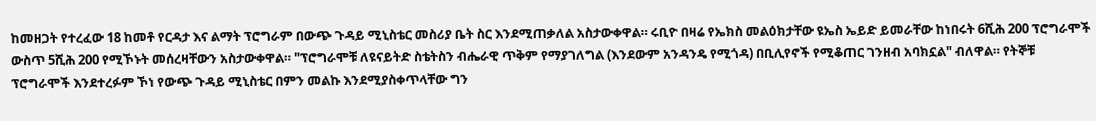ከመዘጋት የተረፈው 18 ከመቶ የርዳታ እና ልማት ፕሮግራም በውጭ ጉዳይ ሚኒስቴር መስሪያ ቤት ስር እንደሚጠቃለል አስታውቀዋል። ሩቢዮ በዛሬ የኤክስ መልዕክታቸው ዩኤስ ኤይድ ይመራቸው ከነበሩት 6ሺሕ 200 ፕሮግራሞች ውስጥ 5ሺሕ 200 የሚኾኑት መሰረዛቸውን አስታውቀዋል። "ፕሮግራሞቹ ለዩናይትድ ስቴትስን ብሔራዊ ጥቅም የማያገለግል (እንደውም አንዳንዴ የሚጎዳ) በቢሊየኖች የሚቆጠር ገንዘብ አባክኗል" ብለዋል። የትኞቹ ፕሮግራሞች እንደተረፉም ኾነ የውጭ ጉዳይ ሚኒስቴር በምን መልኩ እንደሚያስቀጥላቸው ግን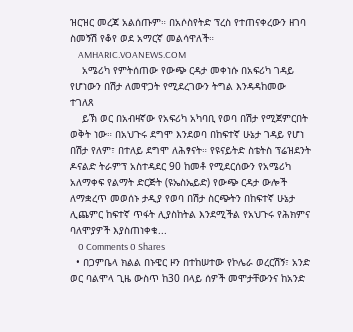ዝርዝር መረጃ አልሰጡም። በአሶስየትድ ፕረስ የተጠናቀረውን ዘገባ ስመኝሽ የቆየ ወደ አማርኛ መልሳዋለች።
    AMHARIC.VOANEWS.COM
    አሜሪካ የምትሰጠው የውጭ ርዳታ መቀነሱ በአፍሪካ ገዳይ የሆነውን በሽታ ለመዋጋት የሚደረገውን ትግል እንዳዳከመው ተገለጸ
    ይኽ ወር በአብዛኛው የአፍሪካ አካባቢ የወባ በሽታ የሚጀምርበት ወቅት ነው። በአህጉሩ ደግሞ እንደወባ በከፍተኛ ሁኔታ ገዳይ የሆነ በሽታ የለም፣ በተለይ ደግሞ ለሕፃናት። የዩናይትድ ስቴትስ ፕሬዝደንት ዶናልድ ትራምፕ አስተዳደር 90 ከመቶ የሚደርሰውን የአሜሪካ አለማቀፍ የልማት ድርጅት (ዩኤስኤይድ) የውጭ ርዳታ ውሎች ለማቋረጥ መወሰኑ ታዲያ የወባ በሽታ ስርጭትን በከፍተኛ ሁኔታ ሊጨምር ከፍተኛ ጥፋት ሊያስከትል እንደሚችል የአህጉሩ የሕክምና ባለሞያዎች እያስጠነቀቁ...
    0 Comments 0 Shares
  • በጋምቤላ ክልል በኑዌር ዞን በተከሠተው የኮሌራ ወረርሽኝ፣ አንድ ወር ባልሞላ ጊዜ ውስጥ ከ30 በላይ ሰዎች መሞታቸውንና ከአንድ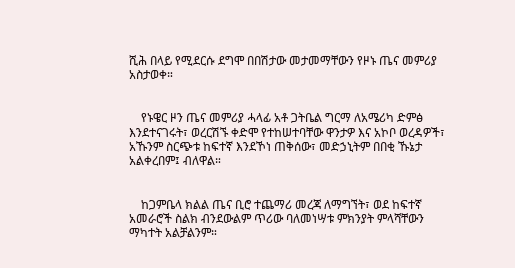ሺሕ በላይ የሚደርሱ ደግሞ በበሽታው መታመማቸውን የዞኑ ጤና መምሪያ አስታወቀ።


    የኑዌር ዞን ጤና መምሪያ ሓላፊ አቶ ጋትቤል ግርማ ለአሜሪካ ድምፅ እንደተናገሩት፣ ወረርሽኙ ቀድሞ የተከሠተባቸው ዋንታዎ እና አኮቦ ወረዳዎች፣ አኹንም ስርጭቱ ከፍተኛ እንደኾነ ጠቅሰው፣ መድኃኒትም በበቂ ኹኔታ አልቀረበም፤ ብለዋል።


    ከጋምቤላ ክልል ጤና ቢሮ ተጨማሪ መረጃ ለማግኘት፣ ወደ ከፍተኛ አመራሮች ስልክ ብንደውልም ጥሪው ባለመነሣቱ ምክንያት ምላሻቸውን ማካተት አልቻልንም።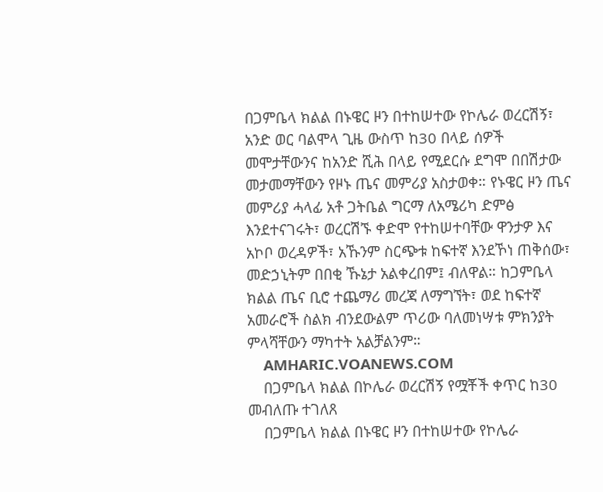በጋምቤላ ክልል በኑዌር ዞን በተከሠተው የኮሌራ ወረርሽኝ፣ አንድ ወር ባልሞላ ጊዜ ውስጥ ከ30 በላይ ሰዎች መሞታቸውንና ከአንድ ሺሕ በላይ የሚደርሱ ደግሞ በበሽታው መታመማቸውን የዞኑ ጤና መምሪያ አስታወቀ። የኑዌር ዞን ጤና መምሪያ ሓላፊ አቶ ጋትቤል ግርማ ለአሜሪካ ድምፅ እንደተናገሩት፣ ወረርሽኙ ቀድሞ የተከሠተባቸው ዋንታዎ እና አኮቦ ወረዳዎች፣ አኹንም ስርጭቱ ከፍተኛ እንደኾነ ጠቅሰው፣ መድኃኒትም በበቂ ኹኔታ አልቀረበም፤ ብለዋል። ከጋምቤላ ክልል ጤና ቢሮ ተጨማሪ መረጃ ለማግኘት፣ ወደ ከፍተኛ አመራሮች ስልክ ብንደውልም ጥሪው ባለመነሣቱ ምክንያት ምላሻቸውን ማካተት አልቻልንም።
    AMHARIC.VOANEWS.COM
    በጋምቤላ ክልል በኮሌራ ወረርሽኝ የሟቾች ቀጥር ከ30 መብለጡ ተገለጸ
    በጋምቤላ ክልል በኑዌር ዞን በተከሠተው የኮሌራ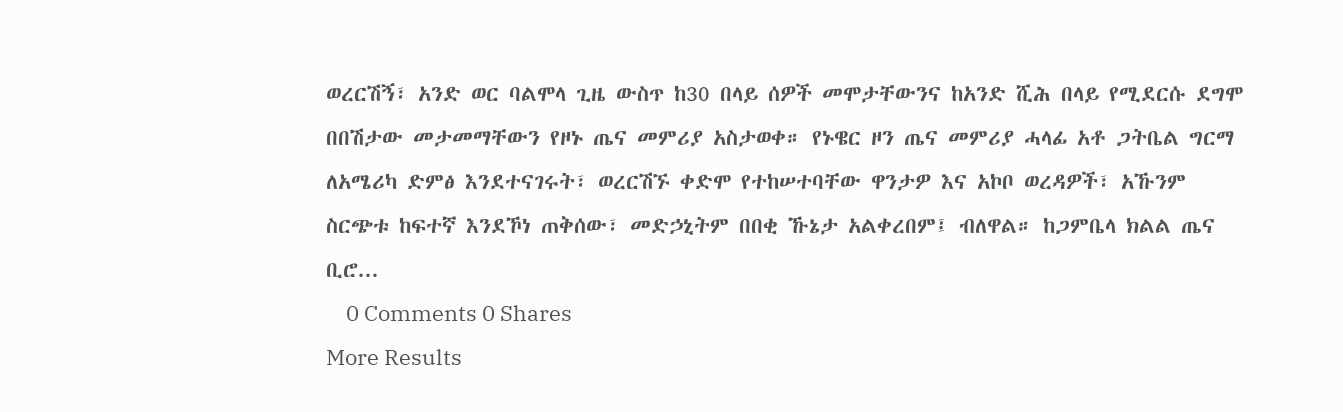ወረርሽኝ፣ አንድ ወር ባልሞላ ጊዜ ውስጥ ከ30 በላይ ሰዎች መሞታቸውንና ከአንድ ሺሕ በላይ የሚደርሱ ደግሞ በበሽታው መታመማቸውን የዞኑ ጤና መምሪያ አስታወቀ። የኑዌር ዞን ጤና መምሪያ ሓላፊ አቶ ጋትቤል ግርማ ለአሜሪካ ድምፅ እንደተናገሩት፣ ወረርሽኙ ቀድሞ የተከሠተባቸው ዋንታዎ እና አኮቦ ወረዳዎች፣ አኹንም ስርጭቱ ከፍተኛ እንደኾነ ጠቅሰው፣ መድኃኒትም በበቂ ኹኔታ አልቀረበም፤ ብለዋል። ከጋምቤላ ክልል ጤና ቢሮ...
    0 Comments 0 Shares
More Results